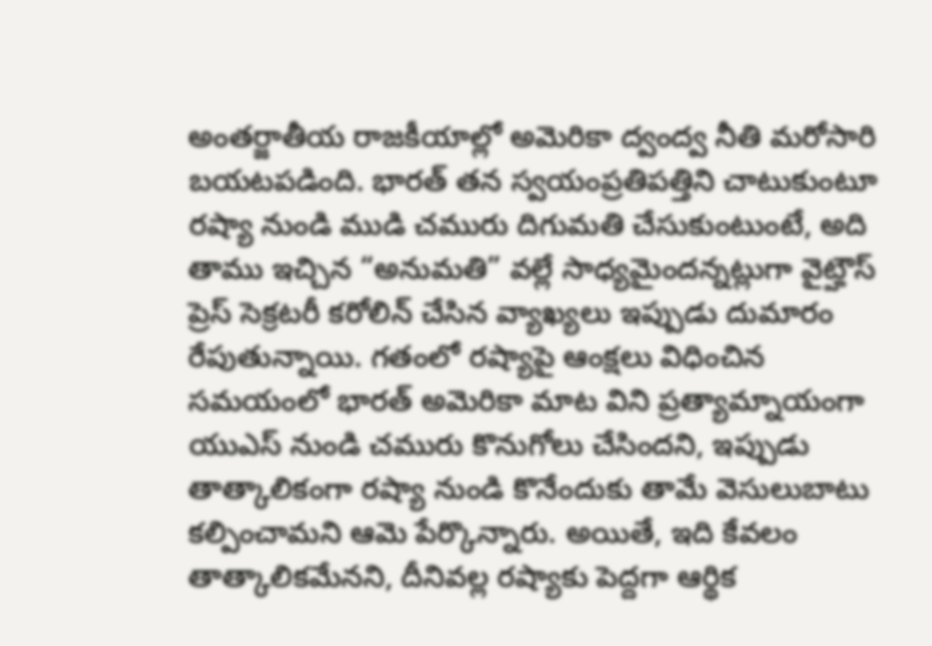అంతర్జాతీయ రాజకీయాల్లో అమెరికా ద్వంద్వ నీతి మరోసారి బయటపడింది. భారత్ తన స్వయంప్రతిపత్తిని చాటుకుంటూ రష్యా నుండి ముడి చమురు దిగుమతి చేసుకుంటుంటే, అది తాము ఇచ్చిన “అనుమతి” వల్లే సాధ్యమైందన్నట్లుగా వైట్హౌస్ ప్రెస్ సెక్రటరీ కరోలిన్ చేసిన వ్యాఖ్యలు ఇప్పుడు దుమారం రేపుతున్నాయి. గతంలో రష్యాపై ఆంక్షలు విధించిన సమయంలో భారత్ అమెరికా మాట విని ప్రత్యామ్నాయంగా యుఎస్ నుండి చమురు కొనుగోలు చేసిందని, ఇప్పుడు తాత్కాలికంగా రష్యా నుండి కొనేందుకు తామే వెసులుబాటు కల్పించామని ఆమె పేర్కొన్నారు. అయితే, ఇది కేవలం తాత్కాలికమేనని, దీనివల్ల రష్యాకు పెద్దగా ఆర్థిక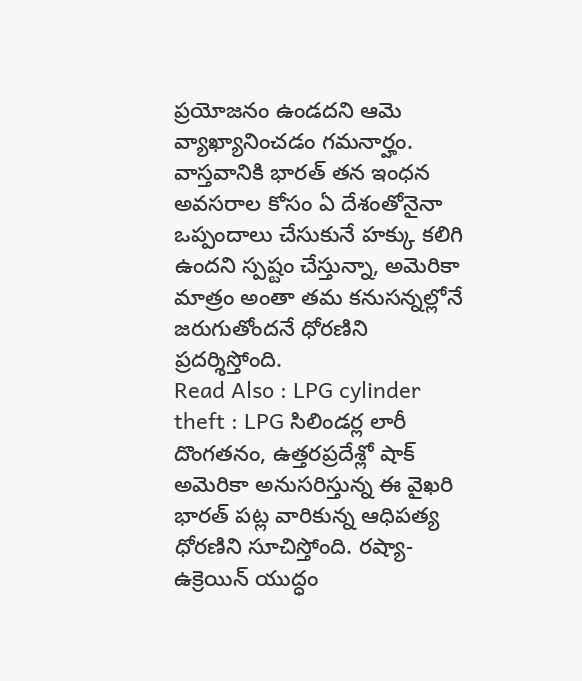ప్రయోజనం ఉండదని ఆమె వ్యాఖ్యానించడం గమనార్హం. వాస్తవానికి భారత్ తన ఇంధన అవసరాల కోసం ఏ దేశంతోనైనా ఒప్పందాలు చేసుకునే హక్కు కలిగి ఉందని స్పష్టం చేస్తున్నా, అమెరికా మాత్రం అంతా తమ కనుసన్నల్లోనే జరుగుతోందనే ధోరణిని ప్రదర్శిస్తోంది.
Read Also : LPG cylinder theft : LPG సిలిండర్ల లారీ దొంగతనం, ఉత్తరప్రదేశ్లో షాక్
అమెరికా అనుసరిస్తున్న ఈ వైఖరి భారత్ పట్ల వారికున్న ఆధిపత్య ధోరణిని సూచిస్తోంది. రష్యా-ఉక్రెయిన్ యుద్ధం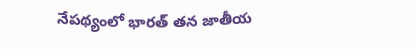నేపథ్యంలో భారత్ తన జాతీయ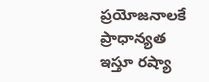ప్రయోజనాలకే ప్రాధాన్యత ఇస్తూ రష్యా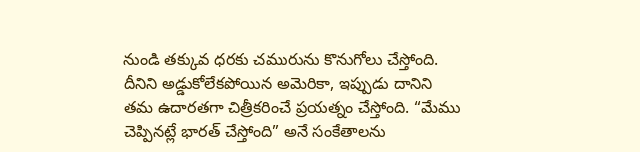నుండి తక్కువ ధరకు చమురును కొనుగోలు చేస్తోంది. దీనిని అడ్డుకోలేకపోయిన అమెరికా, ఇప్పుడు దానిని తమ ఉదారతగా చిత్రీకరించే ప్రయత్నం చేస్తోంది. “మేము చెప్పినట్లే భారత్ చేస్తోంది” అనే సంకేతాలను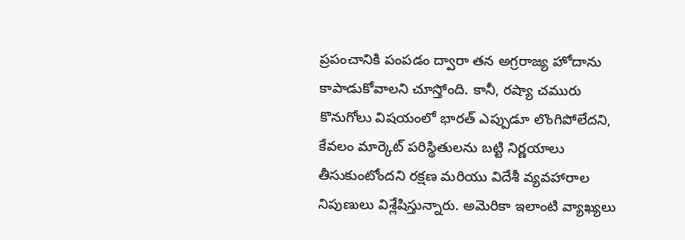ప్రపంచానికి పంపడం ద్వారా తన అగ్రరాజ్య హోదాను కాపాడుకోవాలని చూస్తోంది. కానీ, రష్యా చమురు కొనుగోలు విషయంలో భారత్ ఎప్పుడూ లొంగిపోలేదని, కేవలం మార్కెట్ పరిస్థితులను బట్టి నిర్ణయాలు తీసుకుంటోందని రక్షణ మరియు విదేశీ వ్యవహారాల నిపుణులు విశ్లేషిస్తున్నారు. అమెరికా ఇలాంటి వ్యాఖ్యలు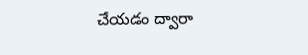చేయడం ద్వారా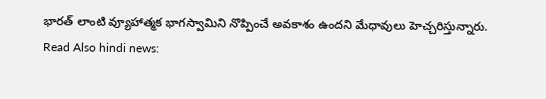భారత్ లాంటి వ్యూహాత్మక భాగస్వామిని నొప్పించే అవకాశం ఉందని మేధావులు హెచ్చరిస్తున్నారు.
Read Also hindi news: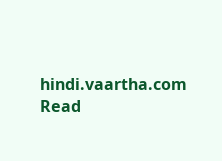hindi.vaartha.com
Read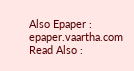Also Epaper : epaper.vaartha.com
Read Also :